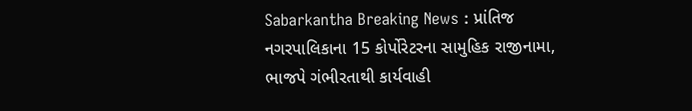Sabarkantha Breaking News : પ્રાંતિજ નગરપાલિકાના 15 કોર્પોરેટરના સામુહિક રાજીનામા, ભાજપે ગંભીરતાથી કાર્યવાહી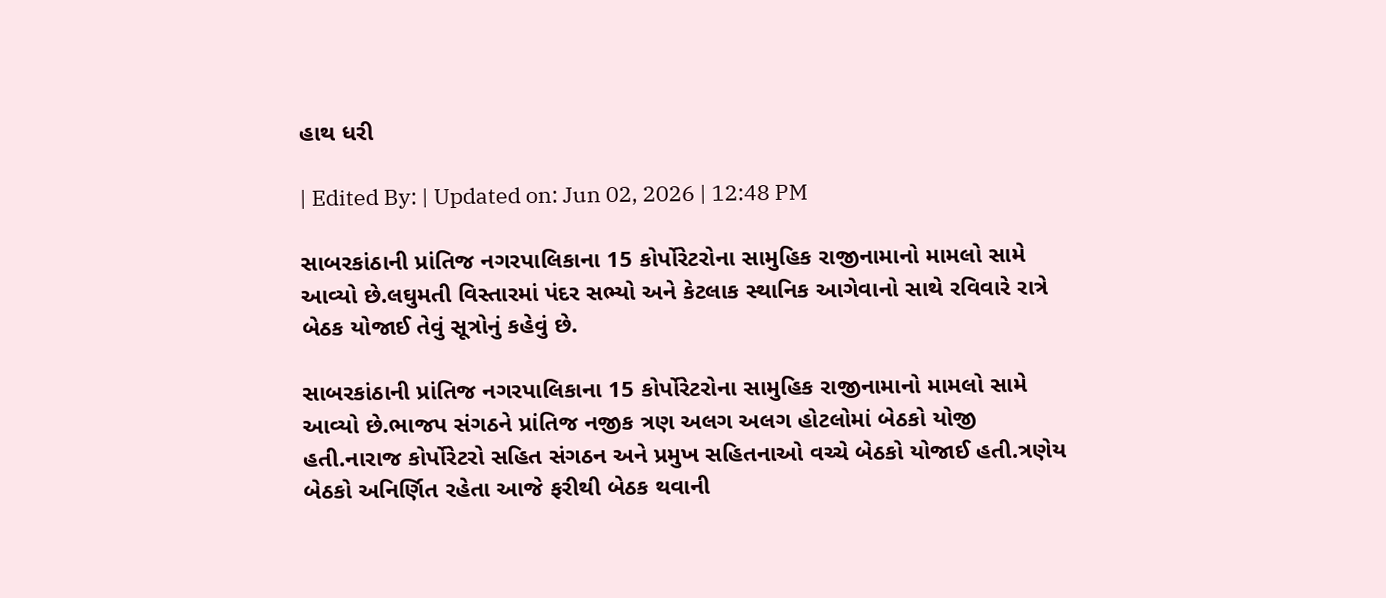હાથ ધરી

| Edited By: | Updated on: Jun 02, 2026 | 12:48 PM

સાબરકાંઠાની પ્રાંતિજ નગરપાલિકાના 15 કોર્પોરેટરોના સામુહિક રાજીનામાનો મામલો સામે આવ્યો છે.લઘુમતી વિસ્તારમાં પંદર સભ્યો અને કેટલાક સ્થાનિક આગેવાનો સાથે રવિવારે રાત્રે બેઠક યોજાઈ તેવું સૂત્રોનું કહેવું છે.

સાબરકાંઠાની પ્રાંતિજ નગરપાલિકાના 15 કોર્પોરેટરોના સામુહિક રાજીનામાનો મામલો સામે આવ્યો છે.ભાજપ સંગઠને પ્રાંતિજ નજીક ત્રણ અલગ અલગ હોટલોમાં બેઠકો યોજી હતી.નારાજ કોર્પોરેટરો સહિત સંગઠન અને પ્રમુખ સહિતનાઓ વચ્ચે બેઠકો યોજાઈ હતી.ત્રણેય બેઠકો અનિર્ણિત રહેતા આજે ફરીથી બેઠક થવાની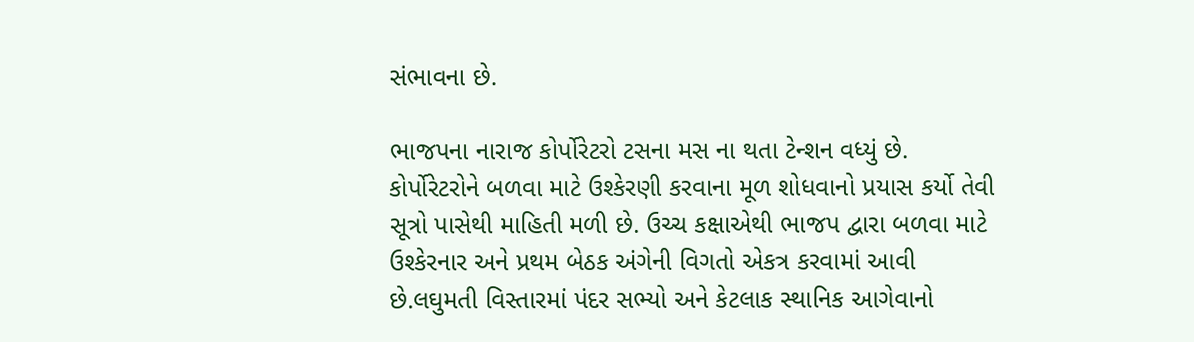સંભાવના છે.

ભાજપના નારાજ કોર્પોરેટરો ટસના મસ ના થતા ટેન્શન વધ્યું છે. કોર્પોરેટરોને બળવા માટે ઉશ્કેરણી કરવાના મૂળ શોધવાનો પ્રયાસ કર્યો તેવી સૂત્રો પાસેથી માહિતી મળી છે. ઉચ્ચ કક્ષાએથી ભાજપ દ્વારા બળવા માટે ઉશ્કેરનાર અને પ્રથમ બેઠક અંગેની વિગતો એકત્ર કરવામાં આવી છે.લઘુમતી વિસ્તારમાં પંદર સભ્યો અને કેટલાક સ્થાનિક આગેવાનો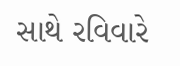સાથે રવિવારે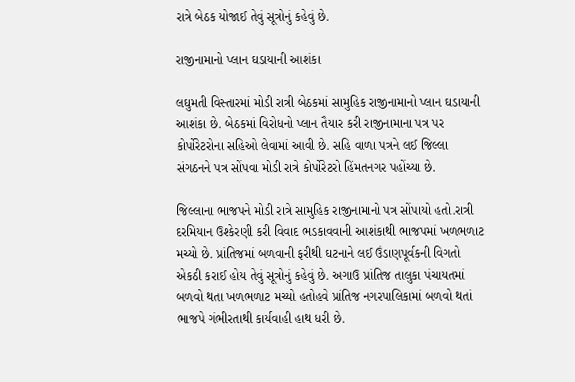રાત્રે બેઠક યોજાઈ તેવું સૂત્રોનું કહેવું છે.

રાજીનામાનો પ્લાન ઘડાયાની આશંકા

લઘુમતી વિસ્તારમાં મોડી રાત્રી બેઠકમાં સામુહિક રાજીનામાનો પ્લાન ઘડાયાની આશંકા છે. બેઠકમાં વિરોધનો પ્લાન તૈયાર કરી રાજીનામાના પત્ર પર કોર્પોરેટરોના સહિઓ લેવામાં આવી છે. સહિ વાળા પત્રને લઈ જિલ્લા સંગઠનને પત્ર સોંપવા મોડી રાત્રે કોર્પોરેટરો હિંમતનગર પહોંચ્યા છે.

જિલ્લાના ભાજપને મોડી રાત્રે સામુહિક રાજીનામાનો પત્ર સોંપાયો હતો.રાત્રી દરમિયાન ઉશ્કેરણી કરી વિવાદ ભડકાવવાની આશંકાથી ભાજપમાં ખળભળાટ મચ્યો છે. પ્રાંતિજમાં બળવાની ફરીથી ઘટનાને લઈ ઉંડાણપૂર્વકની વિગતો એકઠી કરાઈ હોય તેવું સૂત્રોનું કહેવું છે. અગાઉ પ્રાંતિજ તાલુકા પંચાયતમાં બળવો થતા ખળભળાટ મચ્યો હતોહવે પ્રાંતિજ નગરપાલિકામાં બળવો થતાં ભાજપે ગંભીરતાથી કાર્યવાહી હાથ ધરી છે.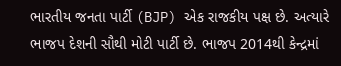ભારતીય જનતા પાર્ટી (BJP) એક રાજકીય પક્ષ છે. અત્યારે ભાજપ દેશની સૌથી મોટી પાર્ટી છે. ભાજપ 2014થી કેન્દ્રમાં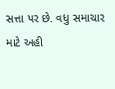સત્તા પર છે. વધુ સમાચાર માટે અહી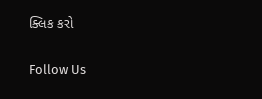ક્લિક કરો

Follow Us